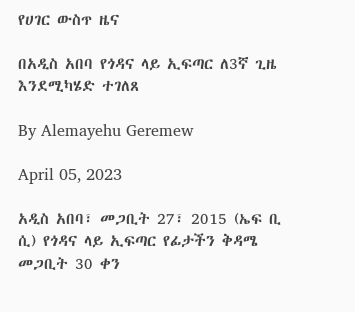የሀገር ውስጥ ዜና

በአዲስ አበባ የጎዳና ላይ ኢፍጣር ለ3ኛ ጊዜ እንደሚካሄድ ተገለጸ

By Alemayehu Geremew

April 05, 2023

አዲስ አበባ፣ መጋቢት 27፣ 2015 (ኤፍ ቢ ሲ) የጎዳና ላይ ኢፍጣር የፊታችን ቅዳሜ መጋቢት 30 ቀን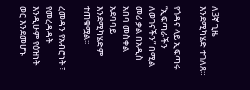ለ3ኛ ጊዜ እንደሚካሄድ ተገለጸ።

የጎዳና ላይ ኢፍጣሩ “ኢፍጣራችን ለወገናችን” በሚል መሪ ቃል በአዲስ አበባ መስቀል አደባባይ እንደሚካሄድም ተጠቁሟል፡፡

ረመዳን የአብሮነት ፣ የመረዳዳት እንዲሁም የዕዝነት ወር እንደመሆኑ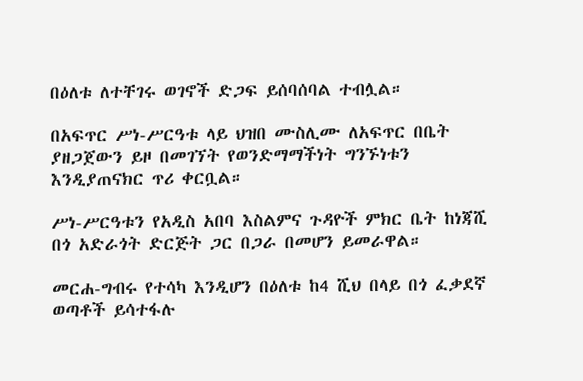በዕለቱ ለተቸገሩ ወገኖች ድጋፍ ይሰባሰባል ተብሏል።

በአፍጥር ሥነ-ሥርዓቱ ላይ ህዝበ ሙስሊሙ ለአፍጥር በቤት ያዘጋጀውን ይዞ በመገኘት የወንድማማችነት ግንኙነቱን እንዲያጠናክር ጥሪ ቀርቧል።

ሥነ-ሥርዓቱን የአዲስ አበባ እስልምና ጉዳዮች ምክር ቤት ከነጃሺ በጎ አድራጎት ድርጅት ጋር በጋራ በመሆን ይመራዋል።

መርሐ-ግብሩ የተሳካ እንዲሆን በዕለቱ ከ4 ሺህ በላይ በጎ ፈቃደኛ ወጣቶች ይሳተፋሉ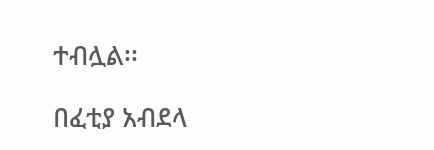ተብሏል፡፡

በፈቲያ አብደላ